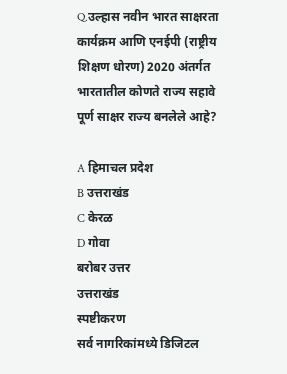Q.उल्हास नवीन भारत साक्षरता कार्यक्रम आणि एनईपी (राष्ट्रीय शिक्षण धोरण) 2020 अंतर्गत भारतातील कोणते राज्य सहावे पूर्ण साक्षर राज्य बनलेले आहे?

A हिमाचल प्रदेश
B उत्तराखंड
C केरळ
D गोवा
बरोबर उत्तर
उत्तराखंड
स्पष्टीकरण
सर्व नागरिकांमध्ये डिजिटल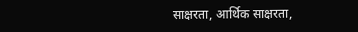साक्षरता, आर्थिक साक्षरता,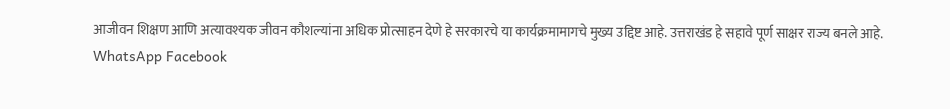आजीवन शिक्षण आणि अत्यावश्यक जीवन कौशल्यांना अधिक प्रोत्साहन देणे हे सरकारचे या कार्यक्रमामागचे मुख्य उद्दिष्ट आहे. उत्तराखंड हे सहावे पूर्ण साक्षर राज्य बनले आहे.
WhatsApp Facebook